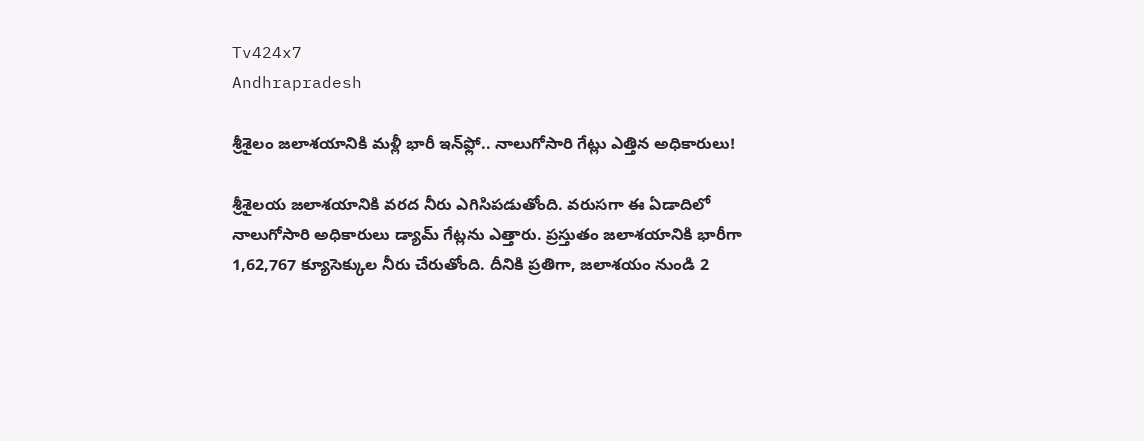Tv424x7
Andhrapradesh

శ్రీశైలం జలాశయానికి మళ్లీ భారీ ఇన్‌ఫ్లో.. నాలుగోసారి గేట్లు ఎత్తిన అధికారులు!

శ్రీశైలయ జలాశయానికి వరద నీరు ఎగిసిపడుతోంది. వరుసగా ఈ ఏడాదిలో నాలుగోసారి అధికారులు డ్యామ్‌ గేట్లను ఎత్తారు. ప్రస్తుతం జలాశయానికి భారీగా 1,62,767 క్యూసెక్కుల నీరు చేరుతోంది. దీనికి ప్రతిగా, జలాశయం నుండి 2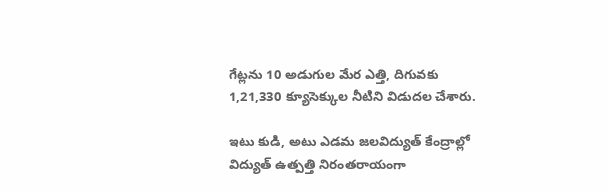గేట్లను 10 అడుగుల మేర ఎత్తి, దిగువకు 1,21,330 క్యూసెక్కుల నీటిని విడుదల చేశారు.

ఇటు కుడి, అటు ఎడమ జలవిద్యుత్ కేంద్రాల్లో విద్యుత్ ఉత్పత్తి నిరంతరాయంగా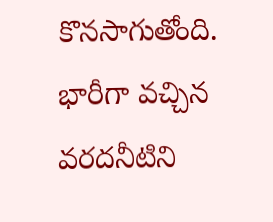కొనసాగుతోంది. భారీగా వచ్చిన వరదనీటిని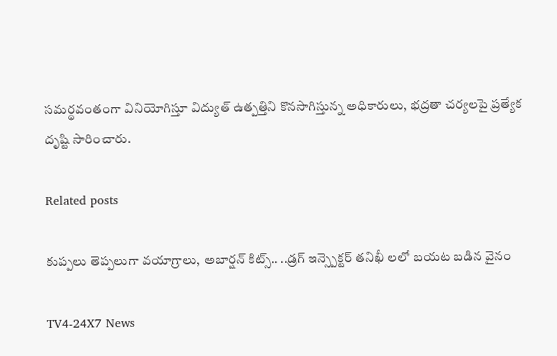సమర్థవంతంగా వినియోగిస్తూ విద్యుత్ ఉత్పత్తిని కొనసాగిస్తున్న అధికారులు, భద్రతా చర్యలపై ప్రత్యేక దృష్టి సారించారు.

Related posts

కుప్పలు తెప్పలుగా వయాగ్రాలు, అబార్షన్ కిట్స్.. ..డ్రగ్ ఇన్స్పెక్టర్ తనిఖీ లలో బయట బడిన వైనం

TV4-24X7 News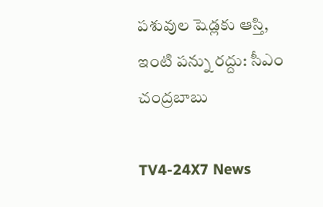పశువుల షెడ్లకు ఆస్తి, ఇంటి పన్ను రద్దు: సీఎం చంద్రబాబు

TV4-24X7 News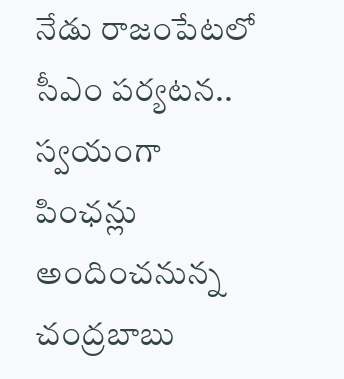నేడు రాజంపేటలో సీఎం పర్యటన.. స్వయంగా పింఛన్లు అందించనున్న చంద్రబాబు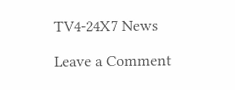TV4-24X7 News

Leave a Comment